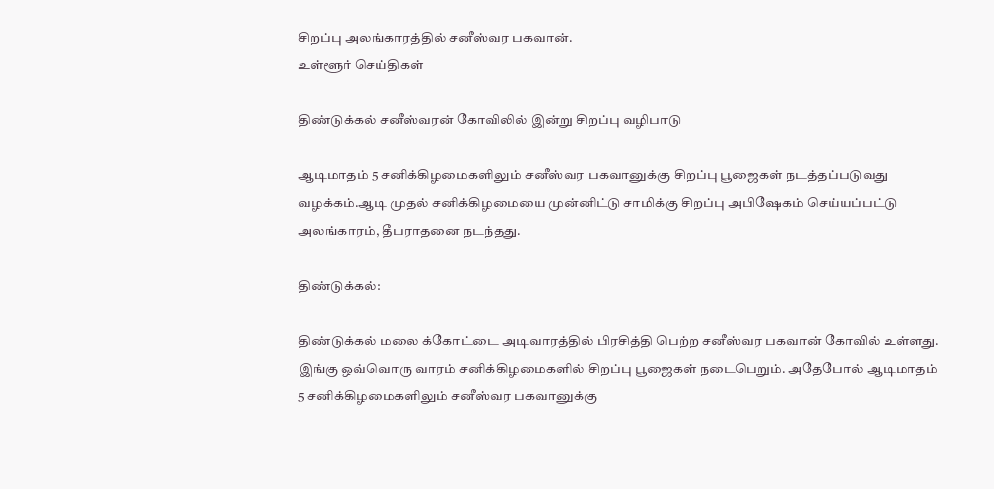சிறப்பு அலங்காரத்தில் சனீஸ்வர பகவான்.
உள்ளூர் செய்திகள்

திண்டுக்கல் சனீஸ்வரன் கோவிலில் இன்று சிறப்பு வழிபாடு

ஆடிமாதம் 5 சனிக்கிழமைகளிலும் சனீஸ்வர பகவானுக்கு சிறப்பு பூஜைகள் நடத்தப்படுவது வழக்கம்.ஆடி முதல் சனிக்கிழமையை முன்னிட்டு சாமிக்கு சிறப்பு அபிஷேகம் செய்யப்பட்டு அலங்காரம், தீபராதனை நடந்தது.

திண்டுக்கல்:

திண்டுக்கல் மலை க்கோட்டை அடிவாரத்தில் பிரசித்தி பெற்ற சனீஸ்வர பகவான் கோவில் உள்ளது. இங்கு ஒவ்வொரு வாரம் சனிக்கிழமைகளில் சிறப்பு பூஜைகள் நடைபெறும். அதேபோல் ஆடிமாதம் 5 சனிக்கிழமைகளிலும் சனீஸ்வர பகவானுக்கு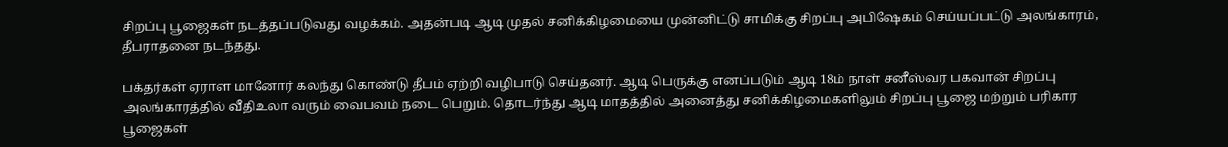சிறப்பு பூஜைகள் நடத்தப்படுவது வழக்கம். அதன்படி ஆடி முதல் சனிக்கிழமையை முன்னிட்டு சாமிக்கு சிறப்பு அபிஷேகம் செய்யப்பட்டு அலங்காரம், தீபராதனை நடந்தது.

பக்தர்கள் ஏராள மானோர் கலந்து கொண்டு தீபம் ஏற்றி வழிபாடு செய்தனர். ஆடி பெருக்கு எனப்படும் ஆடி 18ம் நாள் சனீஸ்வர பகவான் சிறப்பு அலங்காரத்தில் வீதிஉலா வரும் வைபவம் நடை பெறும். தொடர்ந்து ஆடி மாதத்தில் அனைத்து சனிக்கிழமைகளிலும் சிறப்பு பூஜை மற்றும் பரிகார பூஜைகள்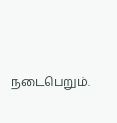நடைபெறும்.